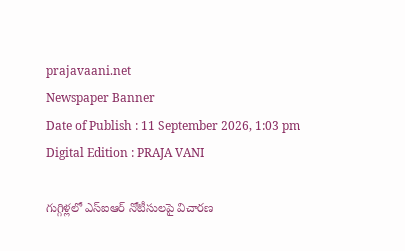prajavaani.net
Newspaper Banner
Date of Publish : 11 September 2026, 1:03 pm Digital Edition : PRAJA VANI

గుగ్గిళ్లలో ఎస్ఐఆర్ నోటీసులపై విచారణ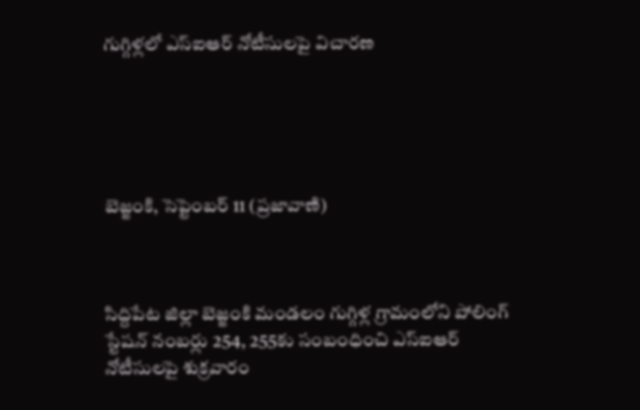గుగ్గిళ్లలో ఎస్ఐఆర్ నోటీసులపై విచారణ





బెజ్జంకి, సెప్టెంబర్ 11 (ప్రజావాణి)



సిద్దిపేట జిల్లా బెజ్జంకి మండలం గుగ్గిళ్ల గ్రామంలోని పోలింగ్‌ స్టేషన్‌ నంబర్లు 254, 255కు సంబంధించి ఎస్ఐఆర్‌ నోటీసులపై శుక్రవారం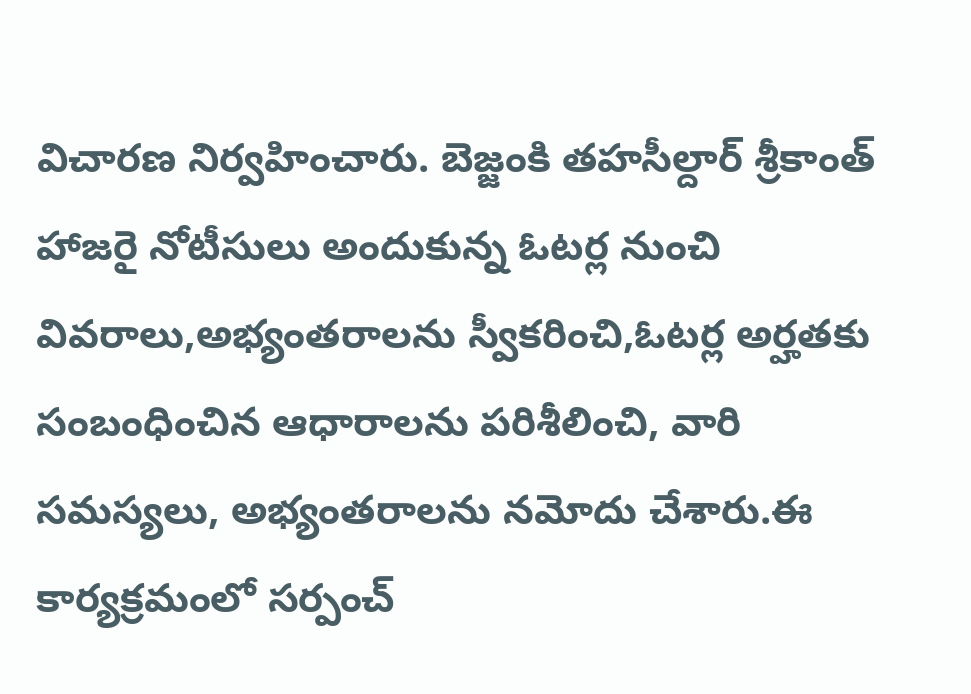విచారణ నిర్వహించారు. బెజ్జంకి తహసీల్దార్‌ శ్రీకాంత్‌ హాజరై నోటీసులు అందుకున్న ఓటర్ల నుంచి వివరాలు,అభ్యంతరాలను స్వీకరించి,ఓటర్ల అర్హతకు సంబంధించిన ఆధారాలను పరిశీలించి, వారి సమస్యలు, అభ్యంతరాలను నమోదు చేశారు.ఈ కార్యక్రమంలో సర్పంచ్‌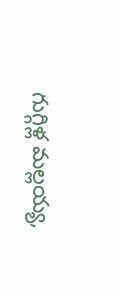గుగ్గిళ్ల మల్లయ్య,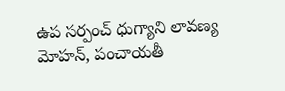ఉప సర్పంచ్‌ ధుగ్యాని లావణ్య మోహన్‌, పంచాయతీ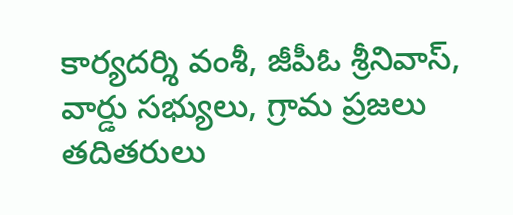కార్యదర్శి వంశీ, జీపీఓ శ్రీనివాస్‌, వార్డు సభ్యులు, గ్రామ ప్రజలు తదితరులు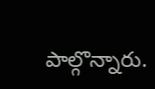పాల్గొన్నారు.